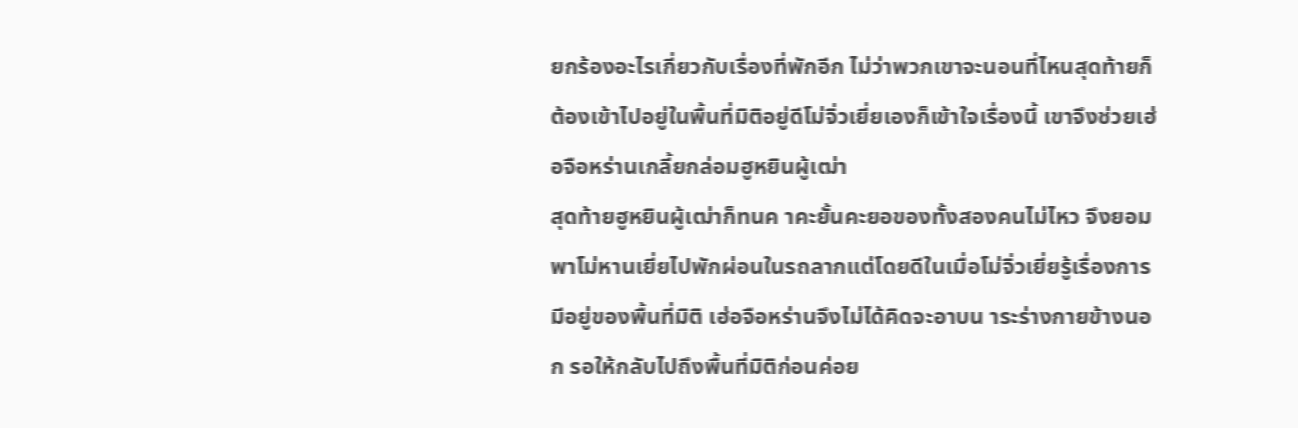ยกร้องอะไรเกี่ยวกับเรื่องที่พักอีก ไม่ว่าพวกเขาจะนอนที่ไหนสุดท้ายก็ต้องเข้าไปอยู่ในพื้นที่มิติอยู่ดีโม่จิ่วเยี่ยเองก็เข้าใจเรื่องนี้ เขาจึงช่วยเฮ่อจือหร่านเกลี้ยกล่อมฮูหยินผู้เฒ่า
สุดท้ายฮูหยินผู้เฒ่าก็ทนค าคะยั้นคะยอของทั้งสองคนไม่ไหว จึงยอมพาโม่หานเยี่ยไปพักผ่อนในรถลากแต่โดยดีในเมื่อโม่จิ่วเยี่ยรู้เรื่องการมีอยู่ของพื้นที่มิติ เฮ่อจือหร่านจึงไม่ได้คิดจะอาบน าระร่างกายข้างนอก รอให้กลับไปถึงพื้นที่มิติก่อนค่อย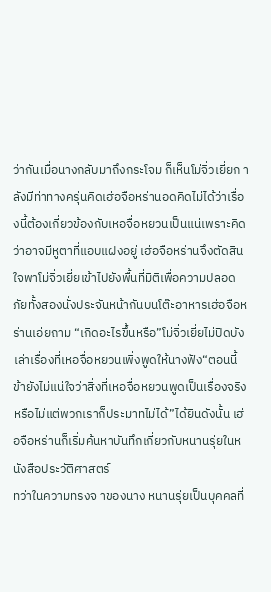ว่ากันเมื่อนางกลับมาถึงกระโจม ก็เห็นโม่จิ่วเยี่ยก าลังมีท่าทางครุ่นคิดเฮ่อจือหร่านอดคิดไม่ได้ว่าเรื่องนี้ต้องเกี่ยวข้องกับเหอจื่อหยวนเป็นแน่เพราะคิดว่าอาจมีหูตาที่แอบแฝงอยู่ เฮ่อจือหร่านจึงตัดสินใจพาโม่จิ่วเยี่ยเข้าไปยังพื้นที่มิติเพื่อความปลอดภัยทั้งสองนั่งประจันหน้ากันบนโต๊ะอาหารเฮ่อจือหร่านเอ่ยถาม “เกิดอะไรขึ้นหรือ”โม่จิ่วเยี่ยไม่ปิดบัง เล่าเรื่องที่เหอจื่อหยวนเพิ่งพูดให้นางฟัง“ตอนนี้ข้ายังไม่แน่ใจว่าสิ่งที่เหอจื่อหยวนพูดเป็นเรื่องจริงหรือไม่แต่พวกเราก็ประมาทไม่ได้”ได้ยินดังนั้น เฮ่อจือหร่านก็เริ่มค้นหาบันทึกเกี่ยวกับหนานรุ่ยในหนังสือประวัติศาสตร์
ทว่าในความทรงจ าของนาง หนานรุ่ยเป็นบุคคลที่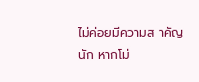ไม่ค่อยมีความส าคัญนัก หากโม่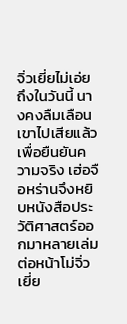จิ่วเยี่ยไม่เอ่ยถึงในวันนี้ นางคงลืมเลือนเขาไปเสียแล้วเพื่อยืนยันความจริง เฮ่อจือหร่านจึงหยิบหนังสือประวัติศาสตร์ออกมาหลายเล่มต่อหน้าโม่จิ่วเยี่ย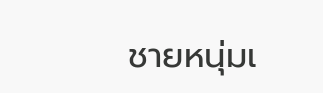ชายหนุ่มเ